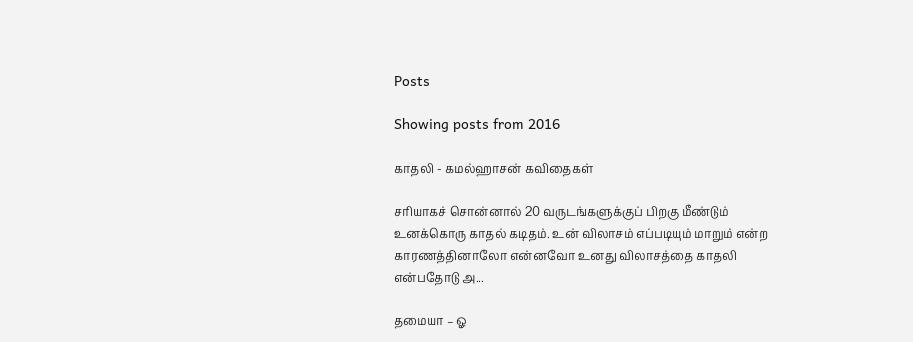Posts

Showing posts from 2016

காதலி - கமல்ஹாசன் கவிதைகள்

சரியாகச் சொன்னால் 20 வருடங்களுக்குப் பிறகு மீண்டும் உனக்கொரு காதல் கடிதம். உன் விலாசம் எப்படியும் மாறும் என்ற காரணத்தினாலோ என்னவோ உனது விலாசத்தை காதலி என்பதோடு அ...

தமையா – ஓ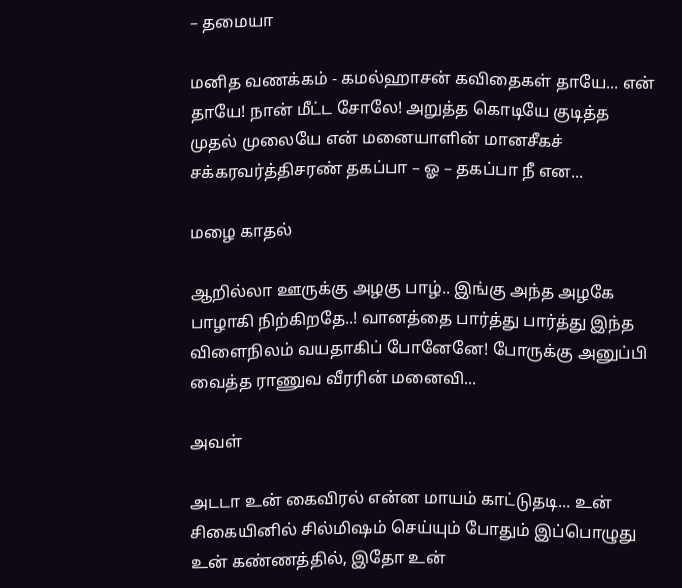– தமையா

மனித வணக்கம் - கமல்ஹாசன் கவிதைகள் தாயே... என் தாயே! நான் மீட்ட சோலே! அறுத்த கொடியே குடித்த முதல் முலையே என் மனையாளின் மானசீகச் சக்கரவர்த்திசரண் தகப்பா – ஓ – தகப்பா நீ என...

மழை காதல்

ஆறில்லா ஊருக்கு அழகு பாழ்.. இங்கு அந்த அழகே பாழாகி நிற்கிறதே..! வானத்தை பார்த்து பார்த்து இந்த விளைநிலம் வயதாகிப் போனேனே! போருக்கு அனுப்பி வைத்த ராணுவ வீரரின் மனைவி...

அவள்

அடடா உன் கைவிரல் என்ன மாயம் காட்டுதடி... உன் சிகையினில் சில்மிஷம் செய்யும் போதும் இப்பொழுது உன் கண்ணத்தில், இதோ உன்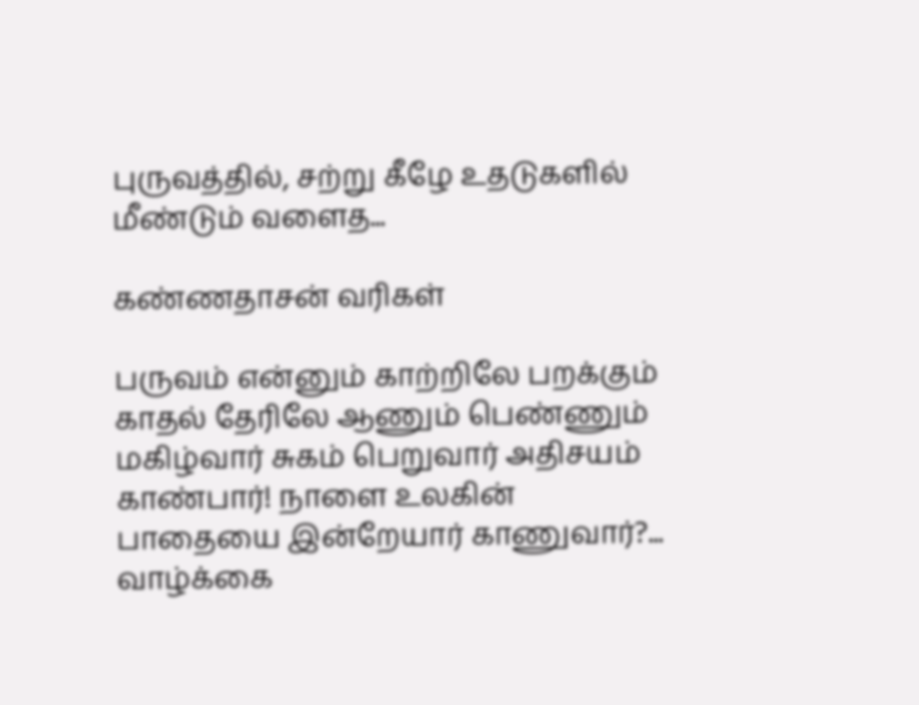புருவத்தில், சற்று கீழே உதடுகளில் மீண்டும் வளைத...

கண்ணதாசன் வரிகள்

பருவம் என்னும் காற்றிலே பறக்கும் காதல் தேரிலே ஆணும் பெண்ணும் மகிழ்வார் சுகம் பெறுவார் அதிசயம் காண்பார்! நாளை உலகின் பாதையை இன்றேயார் காணுவார்?... வாழ்க்கை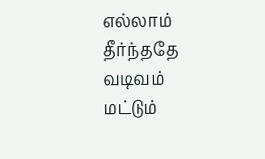எல்லாம் தீர்ந்ததே வடிவம் மட்டும்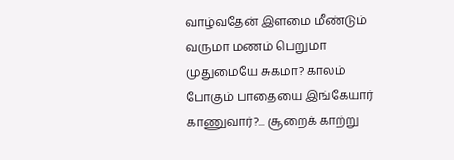வாழ்வதேன் இளமை மீண்டும் வருமா மணம் பெறுமா முதுமையே சுகமா? காலம் போகும் பாதையை இங்கேயார் காணுவார்?... சூறைக் காற்று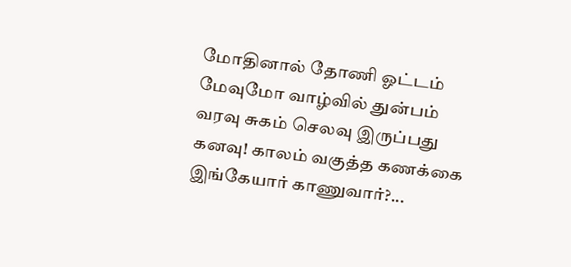மோதினால் தோணி ஓட்டம் மேவுமோ வாழ்வில் துன்பம் வரவு சுகம் செலவு இருப்பது கனவு! காலம் வகுத்த கணக்கை இங்கேயார் காணுவார்?...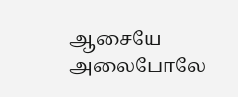ஆசையே அலைபோலே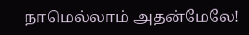நாமெல்லாம் அதன்மேலே!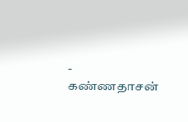- கண்ணதாசன்